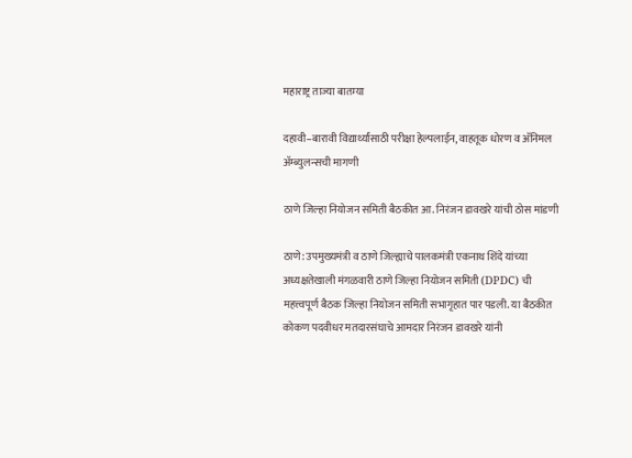महाराष्ट्र ताज्या बातम्या

दहावी–बारावी विद्यार्थ्यांसाठी परीक्षा हेल्पलाईन, वाहतूक धोरण व अ‍ॅनिमल अ‍ॅम्ब्युलन्सची मागणी

ठाणे जिल्हा नियोजन समिती बैठकीत आ. निरंजन डावखरे यांची ठोस मांडणी

ठाणे: उपमुख्यमंत्री व ठाणे जिल्ह्याचे पालकमंत्री एकनाथ शिंदे यांच्या अध्यक्षतेखाली मंगळवारी ठाणे जिल्हा नियोजन समिती (DPDC) ची महत्त्वपूर्ण बैठक जिल्हा नियोजन समिती सभागृहात पार पडली. या बैठकीत कोकण पदवीधर मतदारसंघाचे आमदार निरंजन डावखरे यांनी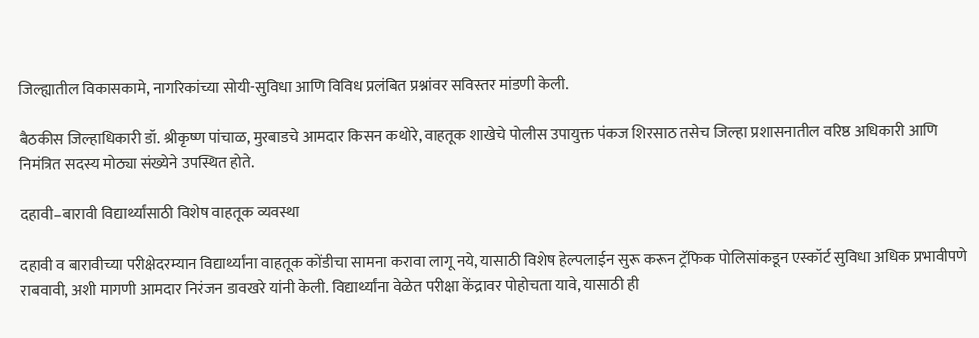जिल्ह्यातील विकासकामे, नागरिकांच्या सोयी-सुविधा आणि विविध प्रलंबित प्रश्नांवर सविस्तर मांडणी केली.

बैठकीस जिल्हाधिकारी डॉ. श्रीकृष्ण पांचाळ, मुरबाडचे आमदार किसन कथोरे, वाहतूक शाखेचे पोलीस उपायुक्त पंकज शिरसाठ तसेच जिल्हा प्रशासनातील वरिष्ठ अधिकारी आणि निमंत्रित सदस्य मोठ्या संख्येने उपस्थित होते.

दहावी–बारावी विद्यार्थ्यांसाठी विशेष वाहतूक व्यवस्था

दहावी व बारावीच्या परीक्षेदरम्यान विद्यार्थ्यांना वाहतूक कोंडीचा सामना करावा लागू नये, यासाठी विशेष हेल्पलाईन सुरू करून ट्रॅफिक पोलिसांकडून एस्कॉर्ट सुविधा अधिक प्रभावीपणे राबवावी, अशी मागणी आमदार निरंजन डावखरे यांनी केली. विद्यार्थ्यांना वेळेत परीक्षा केंद्रावर पोहोचता यावे, यासाठी ही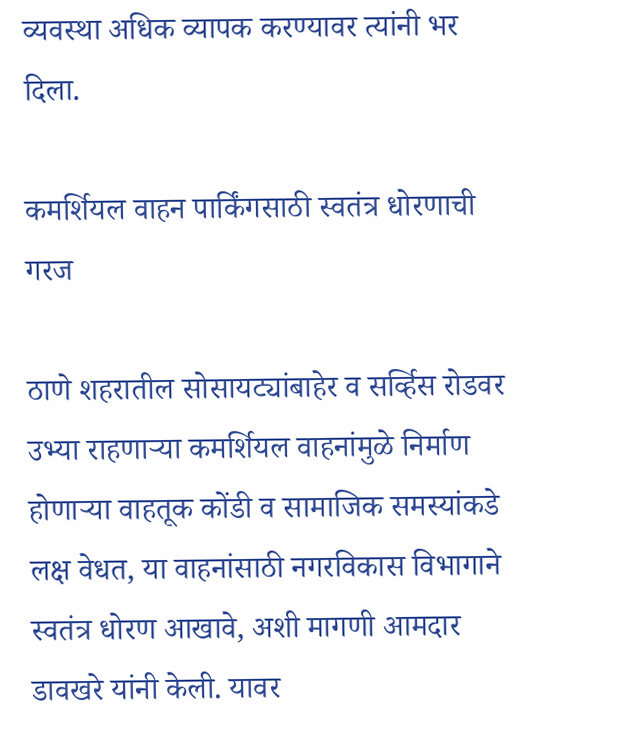व्यवस्था अधिक व्यापक करण्यावर त्यांनी भर दिला.

कमर्शियल वाहन पार्किंगसाठी स्वतंत्र धोरणाची गरज

ठाणे शहरातील सोसायट्यांबाहेर व सर्व्हिस रोडवर उभ्या राहणाऱ्या कमर्शियल वाहनांमुळे निर्माण होणाऱ्या वाहतूक कोंडी व सामाजिक समस्यांकडे लक्ष वेधत, या वाहनांसाठी नगरविकास विभागाने स्वतंत्र धोरण आखावे, अशी मागणी आमदार डावखरे यांनी केली. यावर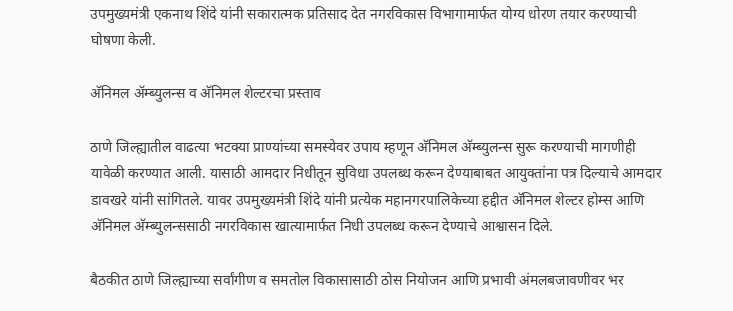उपमुख्यमंत्री एकनाथ शिंदे यांनी सकारात्मक प्रतिसाद देत नगरविकास विभागामार्फत योग्य धोरण तयार करण्याची घोषणा केली.

अ‍ॅनिमल अ‍ॅम्ब्युलन्स व अ‍ॅनिमल शेल्टरचा प्रस्ताव

ठाणे जिल्ह्यातील वाढत्या भटक्या प्राण्यांच्या समस्येवर उपाय म्हणून अ‍ॅनिमल अ‍ॅम्ब्युलन्स सुरू करण्याची मागणीही यावेळी करण्यात आली. यासाठी आमदार निधीतून सुविधा उपलब्ध करून देण्याबाबत आयुक्तांना पत्र दिल्याचे आमदार डावखरे यांनी सांगितले. यावर उपमुख्यमंत्री शिंदे यांनी प्रत्येक महानगरपालिकेच्या हद्दीत अ‍ॅनिमल शेल्टर होम्स आणि अ‍ॅनिमल अ‍ॅम्ब्युलन्ससाठी नगरविकास खात्यामार्फत निधी उपलब्ध करून देण्याचे आश्वासन दिले.

बैठकीत ठाणे जिल्ह्याच्या सर्वांगीण व समतोल विकासासाठी ठोस नियोजन आणि प्रभावी अंमलबजावणीवर भर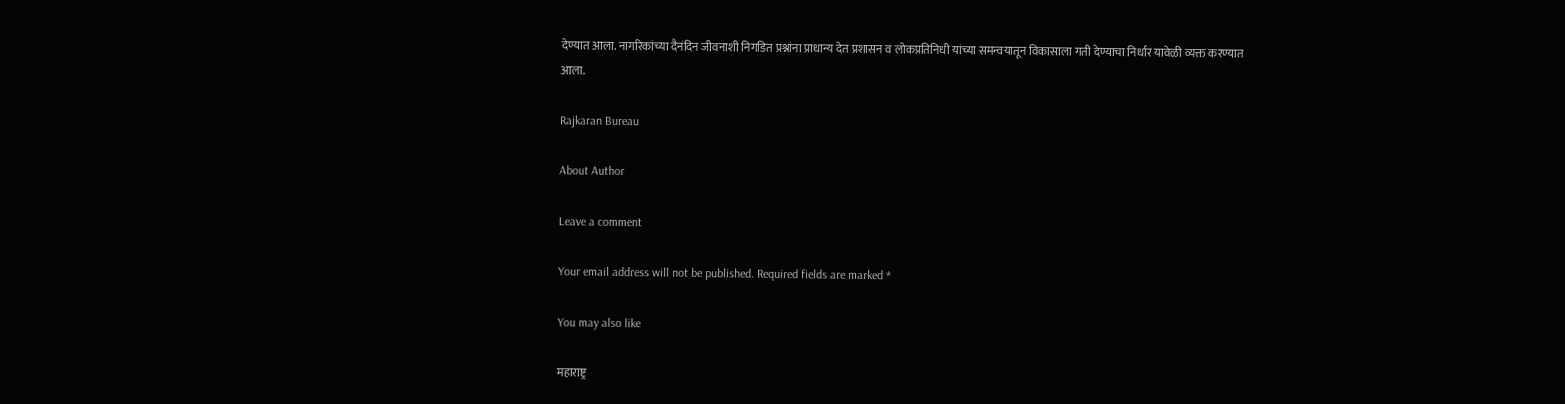देण्यात आला. नागरिकांच्या दैनंदिन जीवनाशी निगडित प्रश्नांना प्राधान्य देत प्रशासन व लोकप्रतिनिधी यांच्या समन्वयातून विकासाला गती देण्याचा निर्धार यावेळी व्यक्त करण्यात आला.

Rajkaran Bureau

About Author

Leave a comment

Your email address will not be published. Required fields are marked *

You may also like

महाराष्ट्र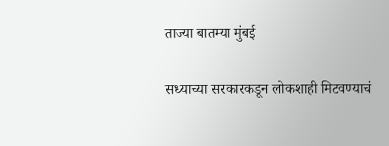ताज्या बातम्या मुंबई

सध्याच्या सरकारकडून लोकशाही मिटवण्याचं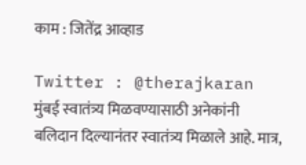काम : जितेंद्र आव्हाड

Twitter : @therajkaran मुंबई स्वातंत्र्य मिळवण्यासाठी अनेकांनी बलिदान दिल्यानंतर स्वातंत्र्य मिळाले आहे. मात्र,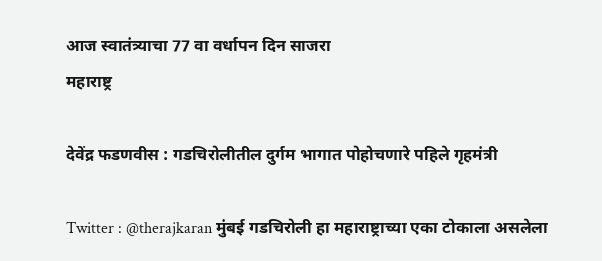आज स्वातंत्र्याचा 77 वा वर्धापन दिन साजरा
महाराष्ट्र

देवेंद्र फडणवीस : गडचिरोलीतील दुर्गम भागात पोहोचणारे पहिले गृहमंत्री

Twitter : @therajkaran मुंबई गडचिरोली हा महाराष्ट्राच्या एका टोकाला असलेला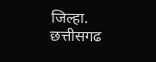जिल्हा. छत्तीसगढ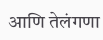आणि तेलंगणा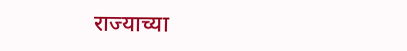राज्याच्या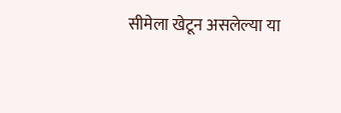सीमेला खेटून असलेल्या या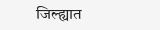जिल्ह्यात